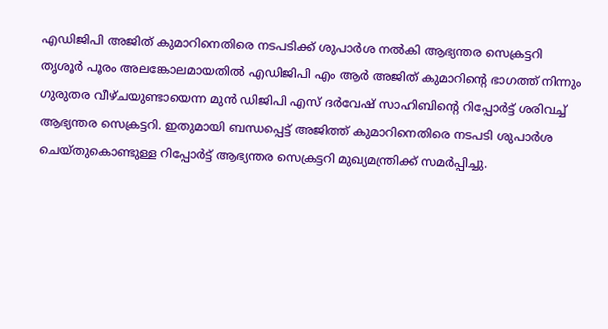എഡിജിപി അജിത് കുമാറിനെതിരെ നടപടിക്ക് ശുപാർശ നൽകി ആഭ്യന്തര സെക്രട്ടറി
തൃശൂർ പൂരം അലങ്കോലമായതിൽ എഡിജിപി എം ആർ അജിത് കുമാറിന്റെ ഭാഗത്ത് നിന്നും ഗുരുതര വീഴ്ചയുണ്ടായെന്ന മുൻ ഡിജിപി എസ് ദർവേഷ് സാഹിബിന്റെ റിപ്പോർട്ട് ശരിവച്ച് ആഭ്യന്തര സെക്രട്ടറി. ഇതുമായി ബന്ധപ്പെട്ട് അജിത്ത് കുമാറിനെതിരെ നടപടി ശുപാർശ ചെയ്തുകൊണ്ടുള്ള റിപ്പോർട്ട് ആഭ്യന്തര സെക്രട്ടറി മുഖ്യമന്ത്രിക്ക് സമർപ്പിച്ചു.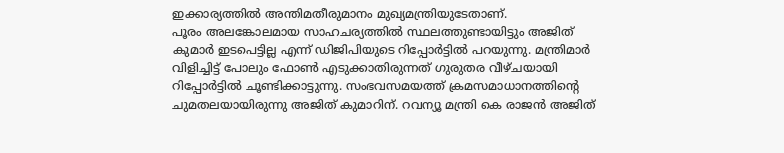ഇക്കാര്യത്തിൽ അന്തിമതീരുമാനം മുഖ്യമന്ത്രിയുടേതാണ്.
പൂരം അലങ്കോലമായ സാഹചര്യത്തിൽ സ്ഥലത്തുണ്ടായിട്ടും അജിത് കുമാർ ഇടപെട്ടില്ല എന്ന് ഡിജിപിയുടെ റിപ്പോർട്ടിൽ പറയുന്നു. മന്ത്രിമാർ വിളിച്ചിട്ട് പോലും ഫോൺ എടുക്കാതിരുന്നത് ഗുരുതര വീഴ്ചയായി റിപ്പോർട്ടിൽ ചൂണ്ടിക്കാട്ടുന്നു. സംഭവസമയത്ത് ക്രമസമാധാനത്തിന്റെ ചുമതലയായിരുന്നു അജിത് കുമാറിന്. റവന്യൂ മന്ത്രി കെ രാജൻ അജിത്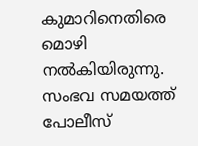കുമാറിനെതിരെ മൊഴി നൽകിയിരുന്നു.
സംഭവ സമയത്ത് പോലീസ്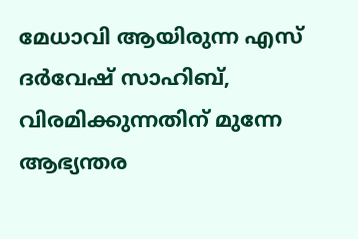മേധാവി ആയിരുന്ന എസ് ദർവേഷ് സാഹിബ്, വിരമിക്കുന്നതിന് മുന്നേ ആഭ്യന്തര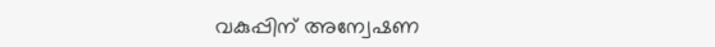വകുപ്പിന് അന്വേഷണ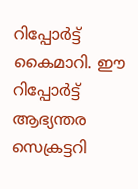റിപ്പോർട്ട് കൈമാറി. ഈ റിപ്പോർട്ട് ആഭ്യന്തര സെക്രട്ടറി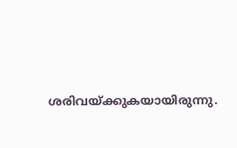ശരിവയ്ക്കുകയായിരുന്നു.